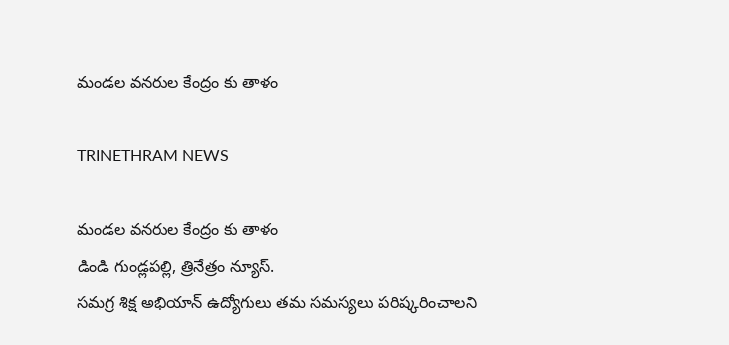మండల వనరుల కేంద్రం కు తాళం

TRINETHRAM NEWS

మండల వనరుల కేంద్రం కు తాళం
డిండి గుండ్లపల్లి, త్రినేత్రం న్యూస్.
సమగ్ర శిక్ష అభియాన్ ఉద్యోగులు తమ సమస్యలు పరిష్కరించాలని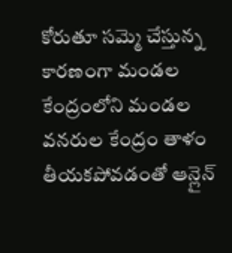కోరుతూ సమ్మె చేస్తున్న కారణంగా మండల కేంద్రంలోని మండల వనరుల కేంద్రం తాళం తీయకపోవడంతో ఆన్లైన్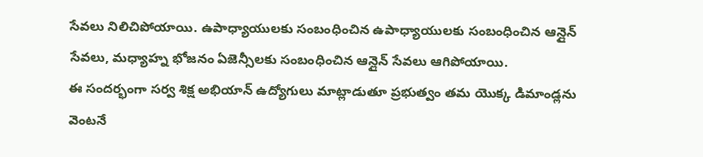సేవలు నిలిచిపోయాయి. ఉపాధ్యాయులకు సంబంధించిన ఉపాధ్యాయులకు సంబంధించిన ఆన్లైన్ సేవలు, మధ్యాహ్న భోజనం ఏజెన్సీలకు సంబంధించిన ఆన్లైన్ సేవలు ఆగిపోయాయి.
ఈ సందర్భంగా సర్వ శిక్ష అభియాన్ ఉద్యోగులు మాట్లాడుతూ ప్రభుత్వం తమ యొక్క డిమాండ్లను వెంటనే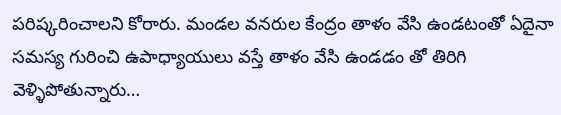పరిష్కరించాలని కోరారు. మండల వనరుల కేంద్రం తాళం వేసి ఉండటంతో ఏదైనా సమస్య గురించి ఉపాధ్యాయులు వస్తే తాళం వేసి ఉండడం తో తిరిగి వెళ్ళిపోతున్నారు…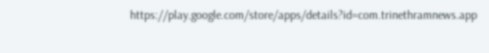https://play.google.com/store/apps/details?id=com.trinethramnews.app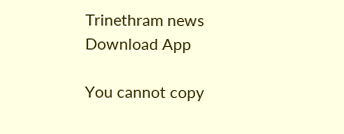Trinethram news
Download App

You cannot copy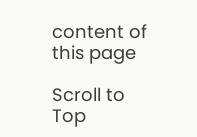content of this page

Scroll to Top